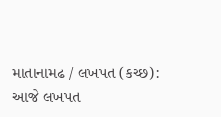માતાનામઢ / લખપત (કચ્છ):
આજે લખપત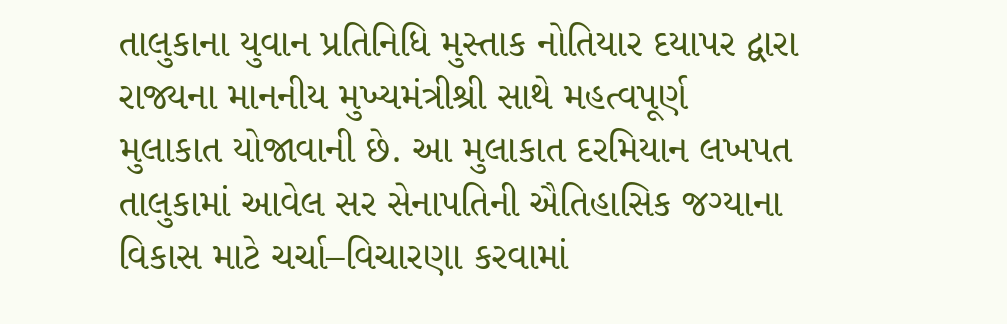તાલુકાના યુવાન પ્રતિનિધિ મુસ્તાક નોતિયાર દયાપર દ્વારા રાજ્યના માનનીય મુખ્યમંત્રીશ્રી સાથે મહત્વપૂર્ણ મુલાકાત યોજાવાની છે. આ મુલાકાત દરમિયાન લખપત તાલુકામાં આવેલ સર સેનાપતિની ઐતિહાસિક જગ્યાના વિકાસ માટે ચર્ચા–વિચારણા કરવામાં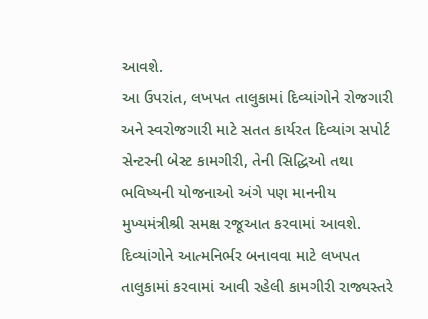આવશે.
આ ઉપરાંત, લખપત તાલુકામાં દિવ્યાંગોને રોજગારી અને સ્વરોજગારી માટે સતત કાર્યરત દિવ્યાંગ સપોર્ટ સેન્ટરની બેસ્ટ કામગીરી, તેની સિદ્ધિઓ તથા ભવિષ્યની યોજનાઓ અંગે પણ માનનીય મુખ્યમંત્રીશ્રી સમક્ષ રજૂઆત કરવામાં આવશે.
દિવ્યાંગોને આત્મનિર્ભર બનાવવા માટે લખપત તાલુકામાં કરવામાં આવી રહેલી કામગીરી રાજ્યસ્તરે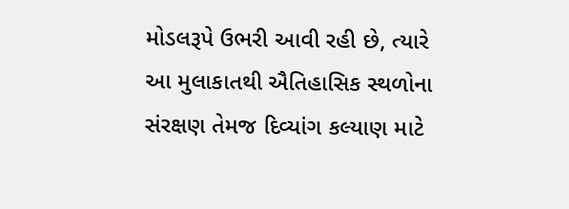મોડલરૂપે ઉભરી આવી રહી છે, ત્યારે આ મુલાકાતથી ઐતિહાસિક સ્થળોના સંરક્ષણ તેમજ દિવ્યાંગ કલ્યાણ માટે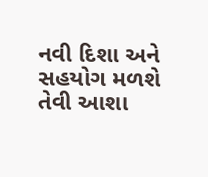નવી દિશા અને સહયોગ મળશે તેવી આશા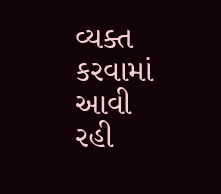વ્યક્ત કરવામાં આવી રહી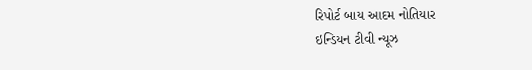રિપોર્ટ બાય આદમ નોતિયાર
ઇન્ડિયન ટીવી ન્યૂઝ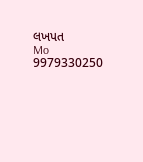લખપત
Mo 9979330250